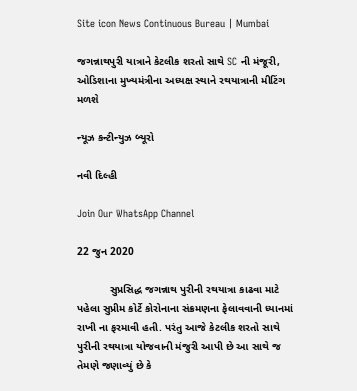Site icon News Continuous Bureau | Mumbai

જગન્નાથપુરી યાત્રાને કેટલીક શરતો સાથે SC ની મંજૂરી, ઓડિશાના મુખ્યમંત્રીના અધ્યક્ષ સ્થાને રથયાત્રાની મીટિંગ મળશે

ન્યૂઝ કન્ટીન્યુઝ બ્યૂરો

નવી દિલ્હી

Join Our WhatsApp Channel

22 જુન 2020

           સુપ્રસિદ્ધ જગન્નાથ પુરીની રથયાત્રા કાઢવા માટે પહેલા સુપ્રીમ કોર્ટે કોરોનાના સંક્રમણના ફેલાવવાની ધ્યાનમાં રાખી ના ફરમાવી હતી. પરંતુ આજે કેટલીક શરતો સાથે પુરીની રથયાત્રા યોજવાની મંજુરી આપી છે આ સાથે જ તેમણે જણાવ્યું છે કે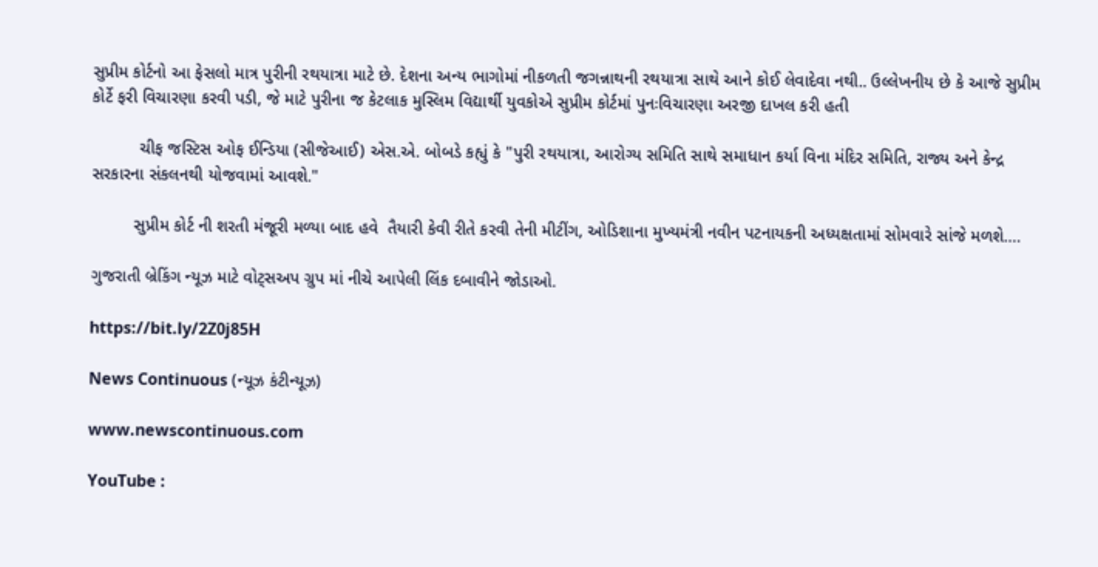સુપ્રીમ કોર્ટનો આ ફેસલો માત્ર પુરીની રથયાત્રા માટે છે. દેશના અન્ય ભાગોમાં નીકળતી જગન્નાથની રથયાત્રા સાથે આને કોઈ લેવાદેવા નથી.. ઉલ્લેખનીય છે કે આજે સુપ્રીમ કોર્ટે ફરી વિચારણા કરવી પડી, જે માટે પુરીના જ કેટલાક મુસ્લિમ વિદ્યાર્થી યુવકોએ સુપ્રીમ કોર્ટમાં પુનઃવિચારણા અરજી દાખલ કરી હતી

          ચીફ જસ્ટિસ ઓફ ઈન્ડિયા (સીજેઆઈ) એસ.એ. બોબડે કહ્યું કે "પુરી રથયાત્રા, આરોગ્ય સમિતિ સાથે સમાધાન કર્યા વિના મંદિર સમિતિ, રાજ્ય અને કેન્દ્ર સરકારના સંકલનથી યોજવામાં આવશે."

         સુપ્રીમ કોર્ટ ની શરતી મંજૂરી મળ્યા બાદ હવે  તૈયારી કેવી રીતે કરવી તેની મીટીંગ, ઓડિશાના મુખ્યમંત્રી નવીન પટનાયકની અધ્યક્ષતામાં સોમવારે સાંજે મળશે….

ગુજરાતી બ્રેકિંગ ન્યૂઝ માટે વોટ્સઅપ ગ્રુપ માં નીચે આપેલી લિંક દબાવીને જોડાઓ.

https://bit.ly/2Z0j85H

News Continuous (ન્યૂઝ કંટીન્યૂઝ)

www.newscontinuous.com

YouTube :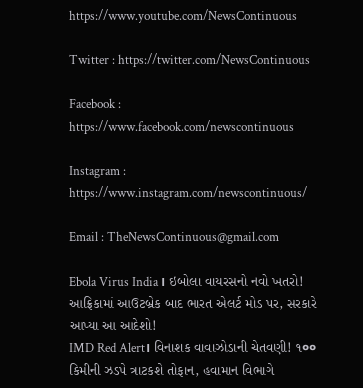https://www.youtube.com/NewsContinuous

Twitter : https://twitter.com/NewsContinuous

Facebook : https://www.facebook.com/newscontinuous

Instagram : https://www.instagram.com/newscontinuous/

Email : TheNewsContinuous@gmail.com

Ebola Virus India। ઇબોલા વાયરસનો નવો ખતરો! આફ્રિકામાં આઉટબ્રેક બાદ ભારત એલર્ટ મોડ પર, સરકારે આપ્યા આ આદેશો!
IMD Red Alert। વિનાશક વાવાઝોડાની ચેતવણી! ૧०० કિમીની ઝડપે ત્રાટકશે તોફાન, હવામાન વિભાગે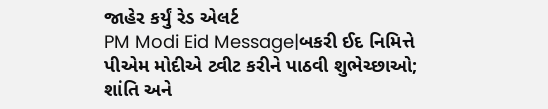જાહેર કર્યું રેડ એલર્ટ
PM Modi Eid Message|બકરી ઈદ નિમિત્તે પીએમ મોદીએ ટ્વીટ કરીને પાઠવી શુભેચ્છાઓ; શાંતિ અને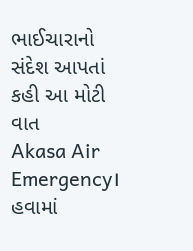ભાઈચારાનો સંદેશ આપતાં કહી આ મોટી વાત
Akasa Air Emergency। હવામાં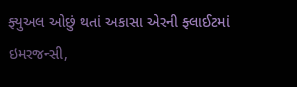ફ્યુઅલ ઓછું થતાં અકાસા એરની ફ્લાઈટમાં ઇમરજન્સી,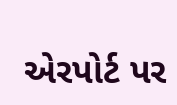એરપોર્ટ પર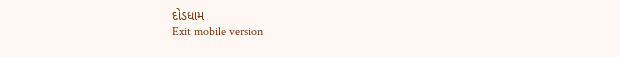દોડધામ
Exit mobile version